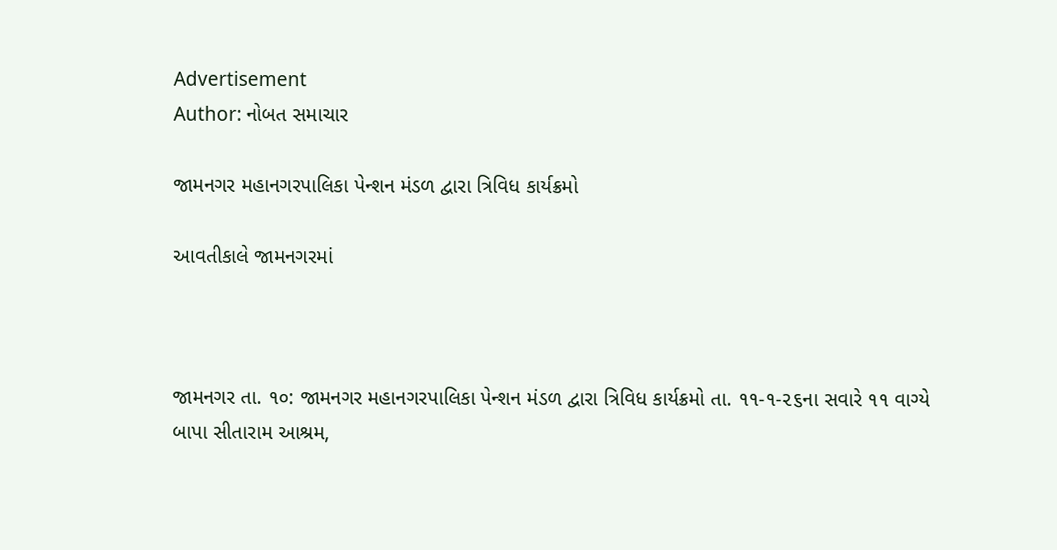Advertisement
Author: નોબત સમાચાર

જામનગર મહાનગરપાલિકા પેન્શન મંડળ દ્વારા ત્રિવિધ કાર્યક્રમો

આવતીકાલે જામનગરમાં



જામનગર તા. ૧૦: જામનગર મહાનગરપાલિકા પેન્શન મંડળ દ્વારા ત્રિવિધ કાર્યક્રમો તા. ૧૧-૧-૨૬ના સવારે ૧૧ વાગ્યે બાપા સીતારામ આશ્રમ,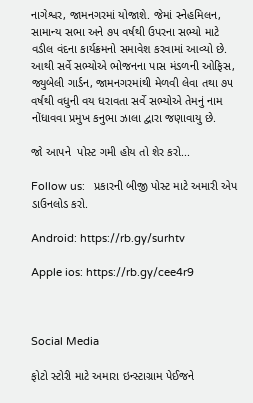નાગેશ્વર, જામનગરમાં યોજાશે. જેમાં સ્નેહમિલન, સામાન્ય સભા અને ૭૫ વર્ષથી ઉપરના સભ્યો માટે વડીલ વંદના કાર્યક્રમનો સમાવેશ કરવામાં આવ્યો છે. આથી સર્વે સભ્યોએ ભોજનના પાસ મંડળની ઓફિસ, જ્યુબેલી ગાર્ડન, જામનગરમાંથી મેળવી લેવા તથા ૭૫ વર્ષથી વધુની વય ધરાવતા સર્વે સભ્યોએ તેમનું નામ નોંધાવવા પ્રમુખ કનુભા ઝાલા દ્વારા જણાવાયુ છે.

જો આપને  પોસ્ટ ગમી હોય તો શેર કરો...

Follow us:   પ્રકારની બીજી પોસ્ટ માટે અમારી એપ ડાઉનલોડ કરો.

Android: https://rb.gy/surhtv

Apple ios: https://rb.gy/cee4r9



Social Media

ફોટો સ્ટોરી માટે અમારા ઇન્સ્ટાગ્રામ પેઈજને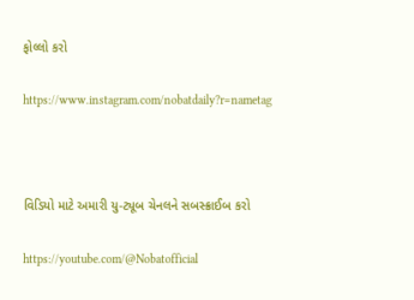ફોલ્લો કરો

https://www.instagram.com/nobatdaily?r=nametag



વિડિયો માટે અમારી યુ-ટ્યૂબ ચેનલને સબસ્ક્રાઈબ કરો

https://youtube.com/@Nobatofficial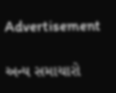Advertisement

અન્ય સમાચારો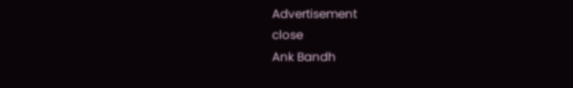Advertisement
close
Ank Bandh